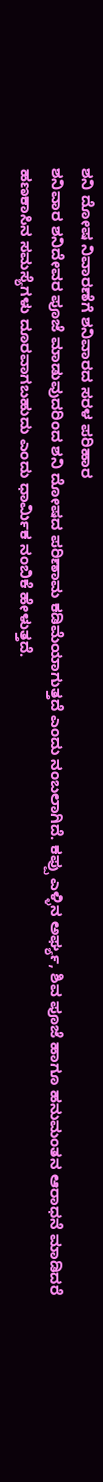ಶನಿ ದೋಷ ನಿವಾರಣೆಗೆ ಶನಿವಾರದ ಸರಳ ಪರಿಹಾರ
ಶನಿವಾರ ಶನಿದೇವರ ಪೂಜೆ ಮಾಡುವುದರಿಂದ ಶನಿ ದೋಷದ ಪರಿಣಾಮ ಕಡಿಮೆಯಾಗುತ್ತದೆ ಎಂದು ನಂಬಲಾಗಿದೆ. ಕಪ್ಪು ಎಳ್ಳಿನ ಅರ್ಘ್ಯ, ಶಿವ ಪೂಜೆ ಹಾಗೂ ಹನುಮಂತನ ಆರಾಧನೆ ಮಾಡಿದರೆ ಹಣಕಾಸಿನ ಸಮಸ್ಯೆಗಳು ದೂರವಾಗಬಹುದು ಎಂದು ಧಾರ್ಮಿಕ ನಂಬಿಕೆ ಹೇಳುತ್ತದೆ.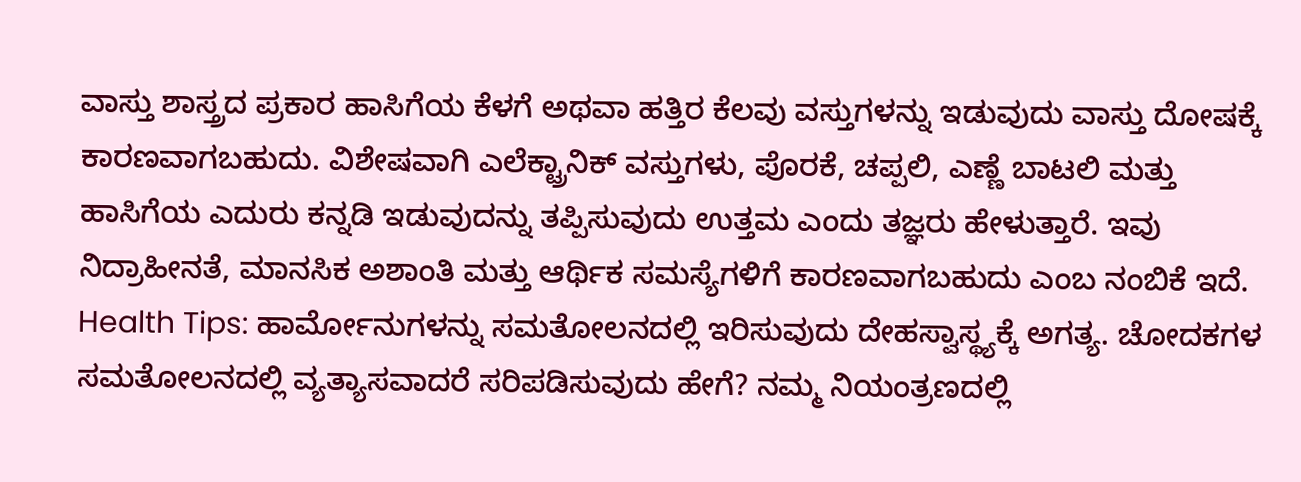ವಾಸ್ತು ಶಾಸ್ತ್ರದ ಪ್ರಕಾರ ಹಾಸಿಗೆಯ ಕೆಳಗೆ ಅಥವಾ ಹತ್ತಿರ ಕೆಲವು ವಸ್ತುಗಳನ್ನು ಇಡುವುದು ವಾಸ್ತು ದೋಷಕ್ಕೆ ಕಾರಣವಾಗಬಹುದು. ವಿಶೇಷವಾಗಿ ಎಲೆಕ್ಟ್ರಾನಿಕ್ ವಸ್ತುಗಳು, ಪೊರಕೆ, ಚಪ್ಪಲಿ, ಎಣ್ಣೆ ಬಾಟಲಿ ಮತ್ತು ಹಾಸಿಗೆಯ ಎದುರು ಕನ್ನಡಿ ಇಡುವುದನ್ನು ತಪ್ಪಿಸುವುದು ಉತ್ತಮ ಎಂದು ತಜ್ಞರು ಹೇಳುತ್ತಾರೆ. ಇವು ನಿದ್ರಾಹೀನತೆ, ಮಾನಸಿಕ ಅಶಾಂತಿ ಮತ್ತು ಆರ್ಥಿಕ ಸಮಸ್ಯೆಗಳಿಗೆ ಕಾರಣವಾಗಬಹುದು ಎಂಬ ನಂಬಿಕೆ ಇದೆ.
Health Tips: ಹಾರ್ಮೋನುಗಳನ್ನು ಸಮತೋಲನದಲ್ಲಿ ಇರಿಸುವುದು ದೇಹಸ್ವಾಸ್ಥ್ಯಕ್ಕೆ ಅಗತ್ಯ. ಚೋದಕಗಳ ಸಮತೋಲನದಲ್ಲಿ ವ್ಯತ್ಯಾಸವಾದರೆ ಸರಿಪಡಿಸುವುದು ಹೇಗೆ? ನಮ್ಮ ನಿಯಂತ್ರಣದಲ್ಲಿ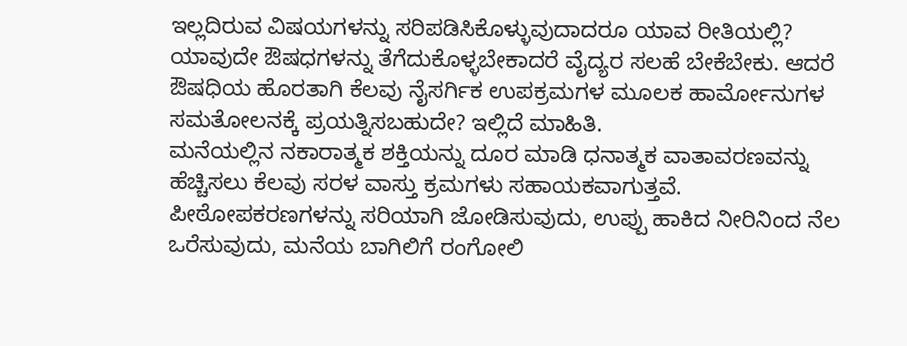ಇಲ್ಲದಿರುವ ವಿಷಯಗಳನ್ನು ಸರಿಪಡಿಸಿಕೊಳ್ಳುವುದಾದರೂ ಯಾವ ರೀತಿಯಲ್ಲಿ? ಯಾವುದೇ ಔಷಧಗಳನ್ನು ತೆಗೆದುಕೊಳ್ಳಬೇಕಾದರೆ ವೈದ್ಯರ ಸಲಹೆ ಬೇಕೆಬೇಕು. ಆದರೆ ಔಷಧಿಯ ಹೊರತಾಗಿ ಕೆಲವು ನೈಸರ್ಗಿಕ ಉಪಕ್ರಮಗಳ ಮೂಲಕ ಹಾರ್ಮೋನುಗಳ ಸಮತೋಲನಕ್ಕೆ ಪ್ರಯತ್ನಿಸಬಹುದೇ? ಇಲ್ಲಿದೆ ಮಾಹಿತಿ.
ಮನೆಯಲ್ಲಿನ ನಕಾರಾತ್ಮಕ ಶಕ್ತಿಯನ್ನು ದೂರ ಮಾಡಿ ಧನಾತ್ಮಕ ವಾತಾವರಣವನ್ನು ಹೆಚ್ಚಿಸಲು ಕೆಲವು ಸರಳ ವಾಸ್ತು ಕ್ರಮಗಳು ಸಹಾಯಕವಾಗುತ್ತವೆ. ಪೀಠೋಪಕರಣಗಳನ್ನು ಸರಿಯಾಗಿ ಜೋಡಿಸುವುದು, ಉಪ್ಪು ಹಾಕಿದ ನೀರಿನಿಂದ ನೆಲ ಒರೆಸುವುದು, ಮನೆಯ ಬಾಗಿಲಿಗೆ ರಂಗೋಲಿ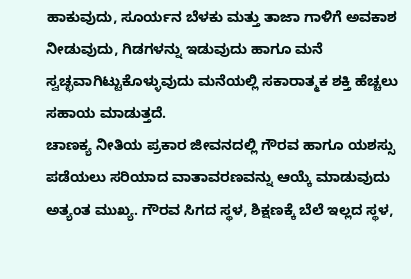ಹಾಕುವುದು, ಸೂರ್ಯನ ಬೆಳಕು ಮತ್ತು ತಾಜಾ ಗಾಳಿಗೆ ಅವಕಾಶ ನೀಡುವುದು, ಗಿಡಗಳನ್ನು ಇಡುವುದು ಹಾಗೂ ಮನೆ ಸ್ವಚ್ಛವಾಗಿಟ್ಟುಕೊಳ್ಳುವುದು ಮನೆಯಲ್ಲಿ ಸಕಾರಾತ್ಮಕ ಶಕ್ತಿ ಹೆಚ್ಚಲು ಸಹಾಯ ಮಾಡುತ್ತದೆ.
ಚಾಣಕ್ಯ ನೀತಿಯ ಪ್ರಕಾರ ಜೀವನದಲ್ಲಿ ಗೌರವ ಹಾಗೂ ಯಶಸ್ಸು ಪಡೆಯಲು ಸರಿಯಾದ ವಾತಾವರಣವನ್ನು ಆಯ್ಕೆ ಮಾಡುವುದು ಅತ್ಯಂತ ಮುಖ್ಯ. ಗೌರವ ಸಿಗದ ಸ್ಥಳ, ಶಿಕ್ಷಣಕ್ಕೆ ಬೆಲೆ ಇಲ್ಲದ ಸ್ಥಳ,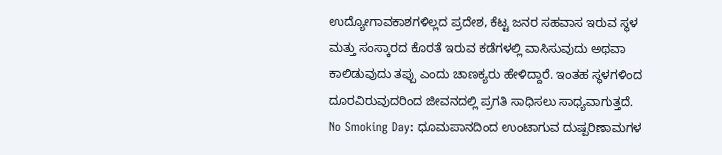ಉದ್ಯೋಗಾವಕಾಶಗಳಿಲ್ಲದ ಪ್ರದೇಶ, ಕೆಟ್ಟ ಜನರ ಸಹವಾಸ ಇರುವ ಸ್ಥಳ ಮತ್ತು ಸಂಸ್ಕಾರದ ಕೊರತೆ ಇರುವ ಕಡೆಗಳಲ್ಲಿ ವಾಸಿಸುವುದು ಅಥವಾ ಕಾಲಿಡುವುದು ತಪ್ಪು ಎಂದು ಚಾಣಕ್ಯರು ಹೇಳಿದ್ದಾರೆ. ಇಂತಹ ಸ್ಥಳಗಳಿಂದ ದೂರವಿರುವುದರಿಂದ ಜೀವನದಲ್ಲಿ ಪ್ರಗತಿ ಸಾಧಿಸಲು ಸಾಧ್ಯವಾಗುತ್ತದೆ.
No Smoking Day: ಧೂಮಪಾನದಿಂದ ಉಂಟಾಗುವ ದುಷ್ಪರಿಣಾಮಗಳ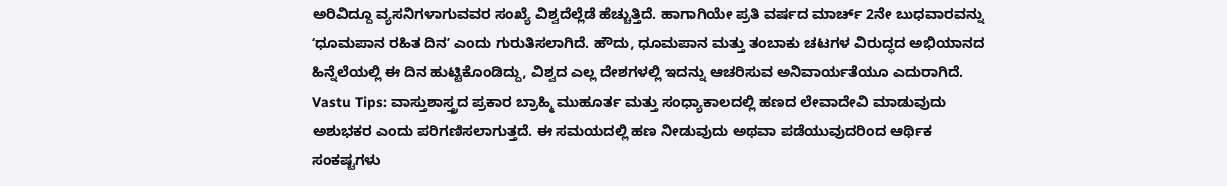ಅರಿವಿದ್ದೂ ವ್ಯಸನಿಗಳಾಗುವವರ ಸಂಖ್ಯೆ ವಿಶ್ವದೆಲ್ಲೆಡೆ ಹೆಚ್ಚುತ್ತಿದೆ. ಹಾಗಾಗಿಯೇ ಪ್ರತಿ ವರ್ಷದ ಮಾರ್ಚ್ 2ನೇ ಬುಧವಾರವನ್ನು ʻಧೂಮಪಾನ ರಹಿತ ದಿನʼ ಎಂದು ಗುರುತಿಸಲಾಗಿದೆ. ಹೌದು, ಧೂಮಪಾನ ಮತ್ತು ತಂಬಾಕು ಚಟಗಳ ವಿರುದ್ಧದ ಅಭಿಯಾನದ ಹಿನ್ನೆಲೆಯಲ್ಲಿ ಈ ದಿನ ಹುಟ್ಟಿಕೊಂಡಿದ್ದು, ವಿಶ್ವದ ಎಲ್ಲ ದೇಶಗಳಲ್ಲಿ ಇದನ್ನು ಆಚರಿಸುವ ಅನಿವಾರ್ಯತೆಯೂ ಎದುರಾಗಿದೆ.
Vastu Tips: ವಾಸ್ತುಶಾಸ್ತ್ರದ ಪ್ರಕಾರ ಬ್ರಾಹ್ಮಿ ಮುಹೂರ್ತ ಮತ್ತು ಸಂಧ್ಯಾಕಾಲದಲ್ಲಿ ಹಣದ ಲೇವಾದೇವಿ ಮಾಡುವುದು ಅಶುಭಕರ ಎಂದು ಪರಿಗಣಿಸಲಾಗುತ್ತದೆ. ಈ ಸಮಯದಲ್ಲಿ ಹಣ ನೀಡುವುದು ಅಥವಾ ಪಡೆಯುವುದರಿಂದ ಆರ್ಥಿಕ ಸಂಕಷ್ಟಗಳು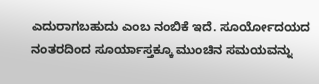ಎದುರಾಗಬಹುದು ಎಂಬ ನಂಬಿಕೆ ಇದೆ. ಸೂರ್ಯೋದಯದ ನಂತರದಿಂದ ಸೂರ್ಯಾಸ್ತಕ್ಕೂ ಮುಂಚಿನ ಸಮಯವನ್ನು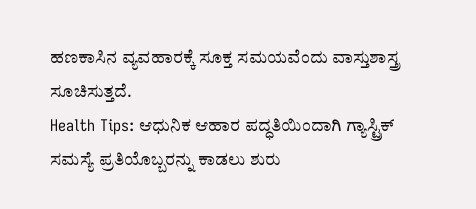ಹಣಕಾಸಿನ ವ್ಯವಹಾರಕ್ಕೆ ಸೂಕ್ತ ಸಮಯವೆಂದು ವಾಸ್ತುಶಾಸ್ತ್ರ ಸೂಚಿಸುತ್ತದೆ.
Health Tips: ಆಧುನಿಕ ಆಹಾರ ಪದ್ಧತಿಯಿಂದಾಗಿ ಗ್ಯಾಸ್ಟ್ರಿಕ್ ಸಮಸ್ಯೆ ಪ್ರತಿಯೊಬ್ಬರನ್ನು ಕಾಡಲು ಶುರು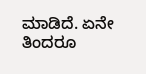ಮಾಡಿದೆ. ಏನೇ ತಿಂದರೂ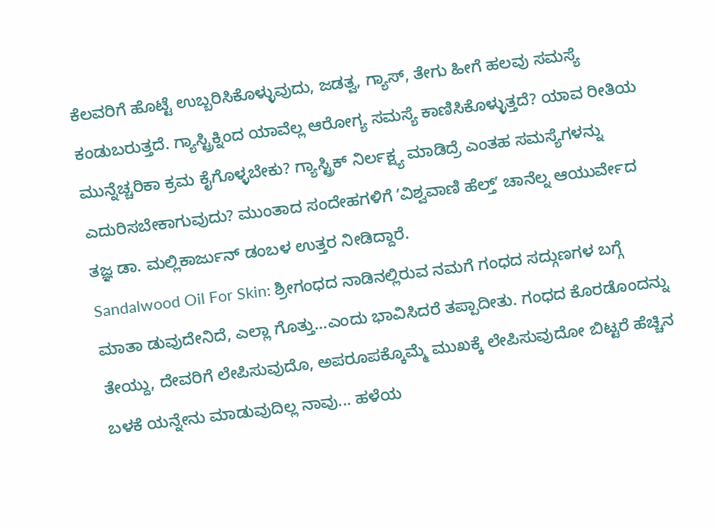ಕೆಲವರಿಗೆ ಹೊಟ್ಟೆ ಉಬ್ಬರಿಸಿಕೊಳ್ಳುವುದು, ಜಡತ್ವ, ಗ್ಯಾಸ್, ತೇಗು ಹೀಗೆ ಹಲವು ಸಮಸ್ಯೆ ಕಂಡುಬರುತ್ತದೆ. ಗ್ಯಾಸ್ಟ್ರಿಕ್ನಿಂದ ಯಾವೆಲ್ಲ ಆರೋಗ್ಯ ಸಮಸ್ಯೆ ಕಾಣಿಸಿಕೊಳ್ಳುತ್ತದೆ? ಯಾವ ರೀತಿಯ ಮುನ್ನೆಚ್ಚರಿಕಾ ಕ್ರಮ ಕೈಗೊಳ್ಳಬೇಕು? ಗ್ಯಾಸ್ಟ್ರಿಕ್ ನಿರ್ಲಕ್ಷ್ಯ ಮಾಡಿದ್ರೆ ಎಂತಹ ಸಮಸ್ಯೆಗಳನ್ನು ಎದುರಿಸಬೇಕಾಗುವುದು? ಮುಂತಾದ ಸಂದೇಹಗಳಿಗೆ ʼವಿಶ್ವವಾಣಿ ಹೆಲ್ತ್ʼ ಚಾನೆಲ್ನ ಆಯುರ್ವೇದ ತಜ್ಞ ಡಾ. ಮಲ್ಲಿಕಾರ್ಜುನ್ ಡಂಬಳ ಉತ್ತರ ನೀಡಿದ್ದಾರೆ.
Sandalwood Oil For Skin: ಶ್ರೀಗಂಧದ ನಾಡಿನಲ್ಲಿರುವ ನಮಗೆ ಗಂಧದ ಸದ್ಗುಣಗಳ ಬಗ್ಗೆ ಮಾತಾ ಡುವುದೇನಿದೆ, ಎಲ್ಲಾ ಗೊತ್ತು…ಎಂದು ಭಾವಿಸಿದರೆ ತಪ್ಪಾದೀತು. ಗಂಧದ ಕೊರಡೊಂದನ್ನು ತೇಯ್ದು, ದೇವರಿಗೆ ಲೇಪಿಸುವುದೊ, ಅಪರೂಪಕ್ಕೊಮ್ಮೆ ಮುಖಕ್ಕೆ ಲೇಪಿಸುವುದೋ ಬಿಟ್ಟರೆ ಹೆಚ್ಚಿನ ಬಳಕೆ ಯನ್ನೇನು ಮಾಡುವುದಿಲ್ಲ ನಾವು... ಹಳೆಯ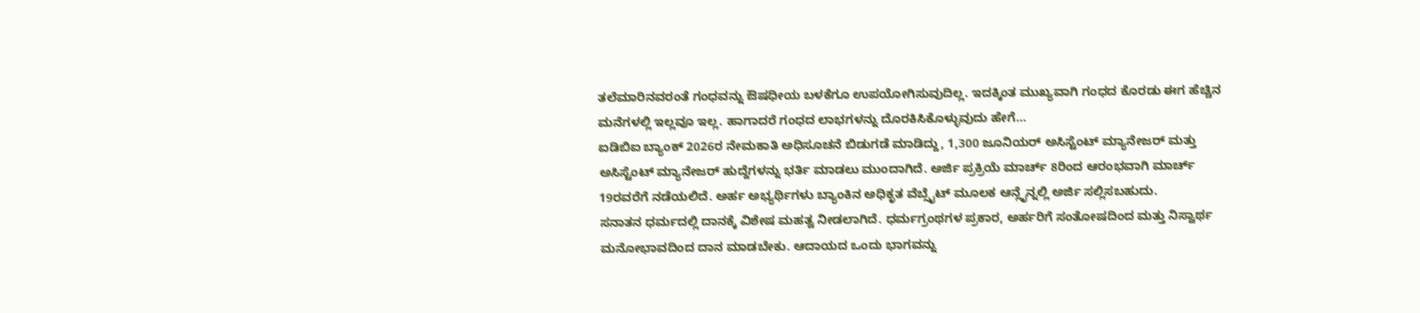ತಲೆಮಾರಿನವರಂತೆ ಗಂಧವನ್ನು ಔಷಧೀಯ ಬಳಕೆಗೂ ಉಪಯೋಗಿಸುವುದಿಲ್ಲ. ಇದಕ್ಕಿಂತ ಮುಖ್ಯವಾಗಿ ಗಂಧದ ಕೊರಡು ಈಗ ಹೆಚ್ಚಿನ ಮನೆಗಳಲ್ಲಿ ಇಲ್ಲವೂ ಇಲ್ಲ. ಹಾಗಾದರೆ ಗಂಧದ ಲಾಭಗಳನ್ನು ದೊರಕಿಸಿಕೊಳ್ಳುವುದು ಹೇಗೆ…
ಐಡಿಬಿಐ ಬ್ಯಾಂಕ್ 2026ರ ನೇಮಕಾತಿ ಅಧಿಸೂಚನೆ ಬಿಡುಗಡೆ ಮಾಡಿದ್ದು, 1,300 ಜೂನಿಯರ್ ಅಸಿಸ್ಟೆಂಟ್ ಮ್ಯಾನೇಜರ್ ಮತ್ತು ಅಸಿಸ್ಟೆಂಟ್ ಮ್ಯಾನೇಜರ್ ಹುದ್ದೆಗಳನ್ನು ಭರ್ತಿ ಮಾಡಲು ಮುಂದಾಗಿದೆ. ಅರ್ಜಿ ಪ್ರಕ್ರಿಯೆ ಮಾರ್ಚ್ 8ರಿಂದ ಆರಂಭವಾಗಿ ಮಾರ್ಚ್ 19ರವರೆಗೆ ನಡೆಯಲಿದೆ. ಅರ್ಹ ಅಭ್ಯರ್ಥಿಗಳು ಬ್ಯಾಂಕಿನ ಅಧಿಕೃತ ವೆಬ್ಸೈಟ್ ಮೂಲಕ ಆನ್ಲೈನ್ನಲ್ಲಿ ಅರ್ಜಿ ಸಲ್ಲಿಸಬಹುದು.
ಸನಾತನ ಧರ್ಮದಲ್ಲಿ ದಾನಕ್ಕೆ ವಿಶೇಷ ಮಹತ್ವ ನೀಡಲಾಗಿದೆ. ಧರ್ಮಗ್ರಂಥಗಳ ಪ್ರಕಾರ, ಅರ್ಹರಿಗೆ ಸಂತೋಷದಿಂದ ಮತ್ತು ನಿಸ್ವಾರ್ಥ ಮನೋಭಾವದಿಂದ ದಾನ ಮಾಡಬೇಕು. ಆದಾಯದ ಒಂದು ಭಾಗವನ್ನು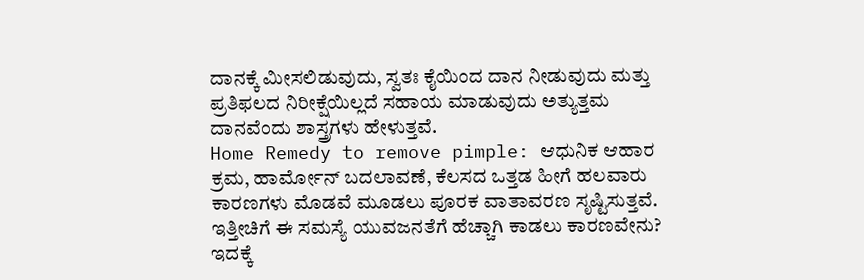ದಾನಕ್ಕೆ ಮೀಸಲಿಡುವುದು, ಸ್ವತಃ ಕೈಯಿಂದ ದಾನ ನೀಡುವುದು ಮತ್ತು ಪ್ರತಿಫಲದ ನಿರೀಕ್ಷೆಯಿಲ್ಲದೆ ಸಹಾಯ ಮಾಡುವುದು ಅತ್ಯುತ್ತಮ ದಾನವೆಂದು ಶಾಸ್ತ್ರಗಳು ಹೇಳುತ್ತವೆ.
Home Remedy to remove pimple: ಆಧುನಿಕ ಆಹಾರ ಕ್ರಮ, ಹಾರ್ಮೋನ್ ಬದಲಾವಣೆ, ಕೆಲಸದ ಒತ್ತಡ ಹೀಗೆ ಹಲವಾರು ಕಾರಣಗಳು ಮೊಡವೆ ಮೂಡಲು ಪೂರಕ ವಾತಾವರಣ ಸೃಷ್ಟಿಸುತ್ತವೆ. ಇತ್ತೀಚಿಗೆ ಈ ಸಮಸ್ಯೆ ಯುವಜನತೆಗೆ ಹೆಚ್ಚಾಗಿ ಕಾಡಲು ಕಾರಣವೇನು? ಇದಕ್ಕೆ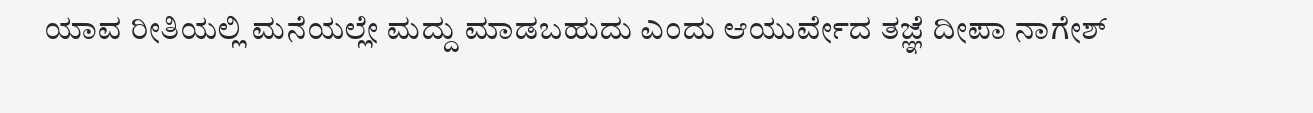ಯಾವ ರೀತಿಯಲ್ಲಿ ಮನೆಯಲ್ಲೇ ಮದ್ದು ಮಾಡಬಹುದು ಎಂದು ಆಯುರ್ವೇದ ತಜ್ಞೆ ದೀಪಾ ನಾಗೇಶ್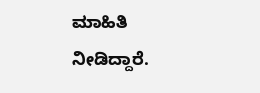ಮಾಹಿತಿ ನೀಡಿದ್ದಾರೆ.